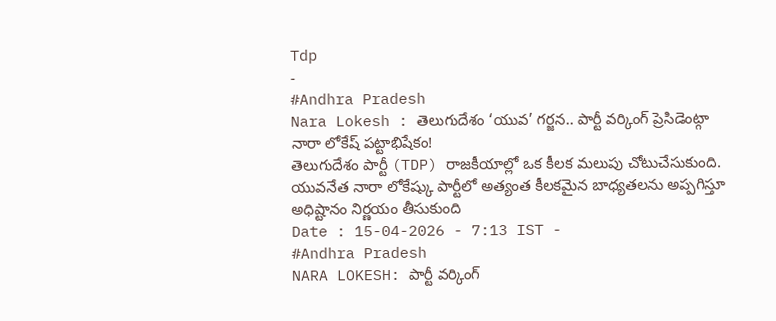Tdp
-
#Andhra Pradesh
Nara Lokesh : తెలుగుదేశం ‘యువ’ గర్జన.. పార్టీ వర్కింగ్ ప్రెసిడెంట్గా నారా లోకేష్ పట్టాభిషేకం!
తెలుగుదేశం పార్టీ (TDP) రాజకీయాల్లో ఒక కీలక మలుపు చోటుచేసుకుంది. యువనేత నారా లోకేష్కు పార్టీలో అత్యంత కీలకమైన బాధ్యతలను అప్పగిస్తూ అధిష్టానం నిర్ణయం తీసుకుంది
Date : 15-04-2026 - 7:13 IST -
#Andhra Pradesh
NARA LOKESH: పార్టీ వర్కింగ్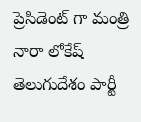ప్రెసిడెంట్ గా మంత్రి నారా లోకేష్
తెలుగుదేశం పార్టీ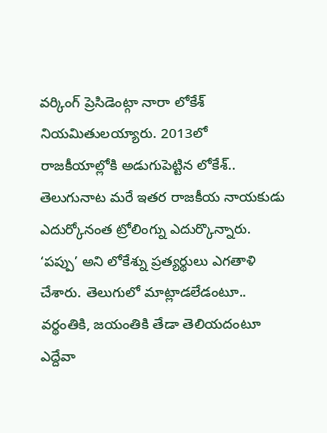వర్కింగ్ ప్రెసిడెంట్గా నారా లోకేశ్ నియమితులయ్యారు. 2013లో రాజకీయాల్లోకి అడుగుపెట్టిన లోకేశ్.. తెలుగునాట మరే ఇతర రాజకీయ నాయకుడు ఎదుర్కోనంత ట్రోలింగ్ను ఎదుర్కొన్నారు. ‘పప్పు’ అని లోకేశ్ను ప్రత్యర్థులు ఎగతాళి చేశారు. తెలుగులో మాట్లాడలేడంటూ.. వర్థంతికి, జయంతికి తేడా తెలియదంటూ ఎద్దేవా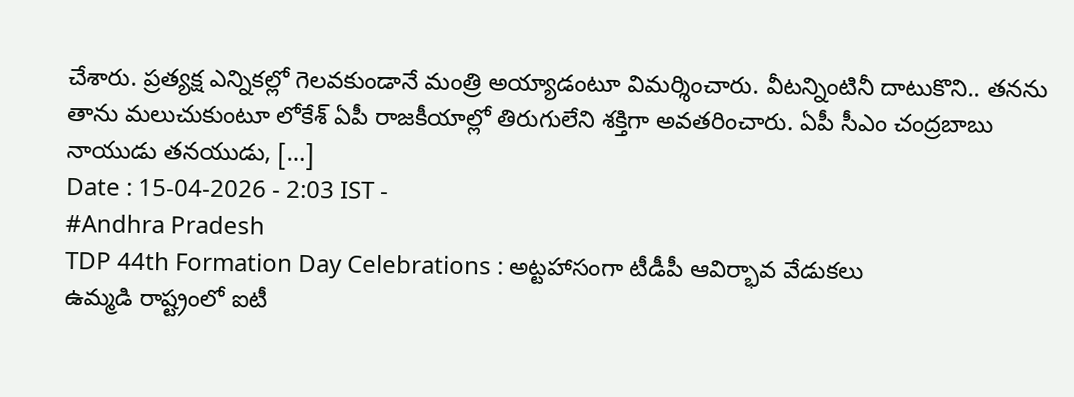చేశారు. ప్రత్యక్ష ఎన్నికల్లో గెలవకుండానే మంత్రి అయ్యాడంటూ విమర్శించారు. వీటన్నింటినీ దాటుకొని.. తనను తాను మలుచుకుంటూ లోకేశ్ ఏపీ రాజకీయాల్లో తిరుగులేని శక్తిగా అవతరించారు. ఏపీ సీఎం చంద్రబాబు నాయుడు తనయుడు, […]
Date : 15-04-2026 - 2:03 IST -
#Andhra Pradesh
TDP 44th Formation Day Celebrations : అట్టహాసంగా టీడీపీ ఆవిర్భావ వేడుకలు
ఉమ్మడి రాష్ట్రంలో ఐటీ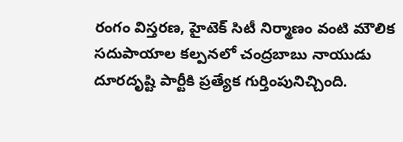రంగం విస్తరణ, హైటెక్ సిటీ నిర్మాణం వంటి మౌలిక సదుపాయాల కల్పనలో చంద్రబాబు నాయుడు దూరదృష్టి పార్టీకి ప్రత్యేక గుర్తింపునిచ్చింది.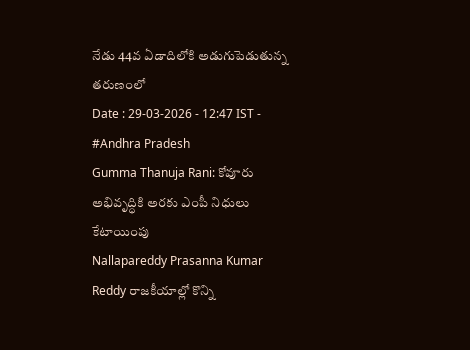నేడు 44వ ఏడాదిలోకి అడుగుపెడుతున్న తరుణంలో
Date : 29-03-2026 - 12:47 IST -
#Andhra Pradesh
Gumma Thanuja Rani: కోవూరు అభివృద్ధికి అరకు ఎంపీ నిధులు కేటాయింపు
Nallapareddy Prasanna Kumar Reddy రాజకీయాల్లో కొన్ని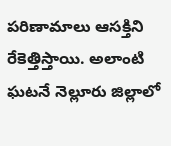పరిణామాలు ఆసక్తిని రేకెత్తిస్తాయి. అలాంటి ఘటనే నెల్లూరు జిల్లాలో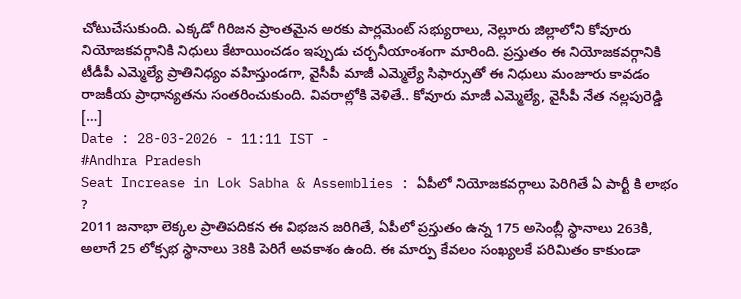చోటుచేసుకుంది. ఎక్కడో గిరిజన ప్రాంతమైన అరకు పార్లమెంట్ సభ్యురాలు, నెల్లూరు జిల్లాలోని కోవూరు నియోజకవర్గానికి నిధులు కేటాయించడం ఇప్పుడు చర్చనీయాంశంగా మారింది. ప్రస్తుతం ఈ నియోజకవర్గానికి టీడీపీ ఎమ్మెల్యే ప్రాతినిధ్యం వహిస్తుండగా, వైసీపీ మాజీ ఎమ్మెల్యే సిఫార్సుతో ఈ నిధులు మంజూరు కావడం రాజకీయ ప్రాధాన్యతను సంతరించుకుంది. వివరాల్లోకి వెళితే.. కోవూరు మాజీ ఎమ్మెల్యే, వైసీపీ నేత నల్లపురెడ్డి […]
Date : 28-03-2026 - 11:11 IST -
#Andhra Pradesh
Seat Increase in Lok Sabha & Assemblies : ఏపీలో నియోజకవర్గాలు పెరిగితే ఏ పార్టీ కి లాభం ?
2011 జనాభా లెక్కల ప్రాతిపదికన ఈ విభజన జరిగితే, ఏపీలో ప్రస్తుతం ఉన్న 175 అసెంబ్లీ స్థానాలు 263కి, అలాగే 25 లోక్సభ స్థానాలు 38కి పెరిగే అవకాశం ఉంది. ఈ మార్పు కేవలం సంఖ్యలకే పరిమితం కాకుండా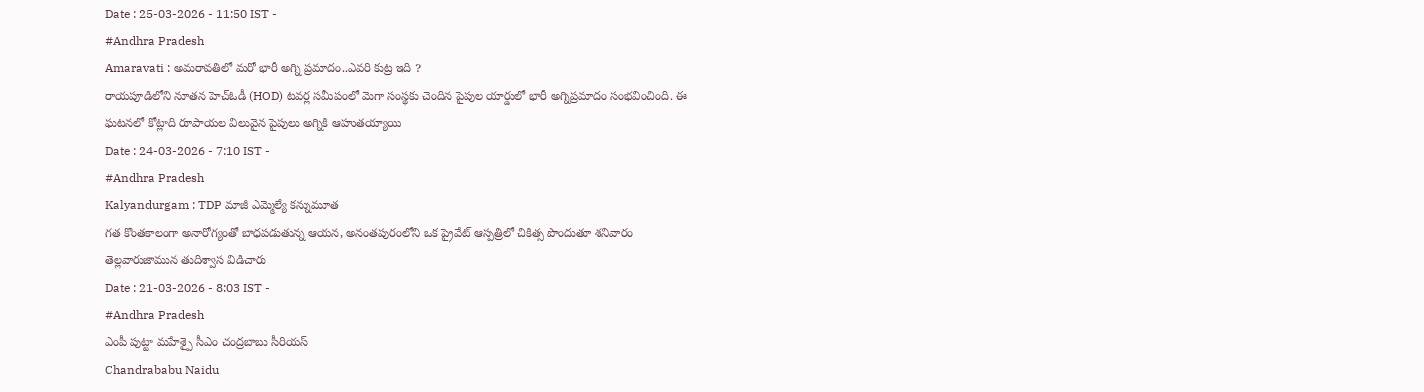Date : 25-03-2026 - 11:50 IST -
#Andhra Pradesh
Amaravati : అమరావతిలో మరో భారీ అగ్ని ప్రమాదం..ఎవరి కుట్ర ఇది ?
రాయపూడిలోని నూతన హెచ్ఓడీ (HOD) టవర్ల సమీపంలో మెగా సంస్థకు చెందిన పైపుల యార్డులో భారీ అగ్నిప్రమాదం సంభవించింది. ఈ ఘటనలో కోట్లాది రూపాయల విలువైన పైపులు అగ్నికి ఆహుతయ్యాయి
Date : 24-03-2026 - 7:10 IST -
#Andhra Pradesh
Kalyandurgam : TDP మాజీ ఎమ్మెల్యే కన్నుమూత
గత కొంతకాలంగా అనారోగ్యంతో బాధపడుతున్న ఆయన, అనంతపురంలోని ఒక ప్రైవేట్ ఆస్పత్రిలో చికిత్స పొందుతూ శనివారం తెల్లవారుజామున తుదిశ్వాస విడిచారు
Date : 21-03-2026 - 8:03 IST -
#Andhra Pradesh
ఎంపీ పుట్టా మహేశ్పై సీఎం చంద్రబాబు సీరియస్
Chandrababu Naidu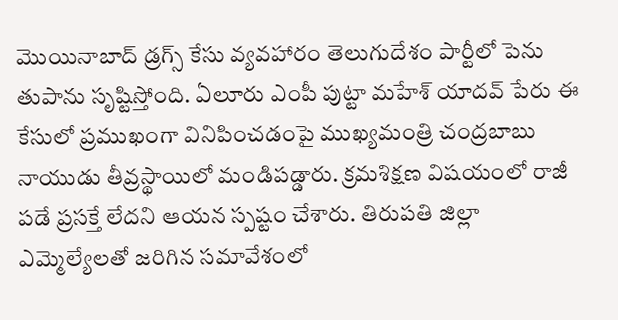మొయినాబాద్ డ్రగ్స్ కేసు వ్యవహారం తెలుగుదేశం పార్టీలో పెను తుపాను సృష్టిస్తోంది. ఏలూరు ఎంపీ పుట్టా మహేశ్ యాదవ్ పేరు ఈ కేసులో ప్రముఖంగా వినిపించడంపై ముఖ్యమంత్రి చంద్రబాబు నాయుడు తీవ్రస్థాయిలో మండిపడ్డారు. క్రమశిక్షణ విషయంలో రాజీ పడే ప్రసక్తే లేదని ఆయన స్పష్టం చేశారు. తిరుపతి జిల్లా ఎమ్మెల్యేలతో జరిగిన సమావేశంలో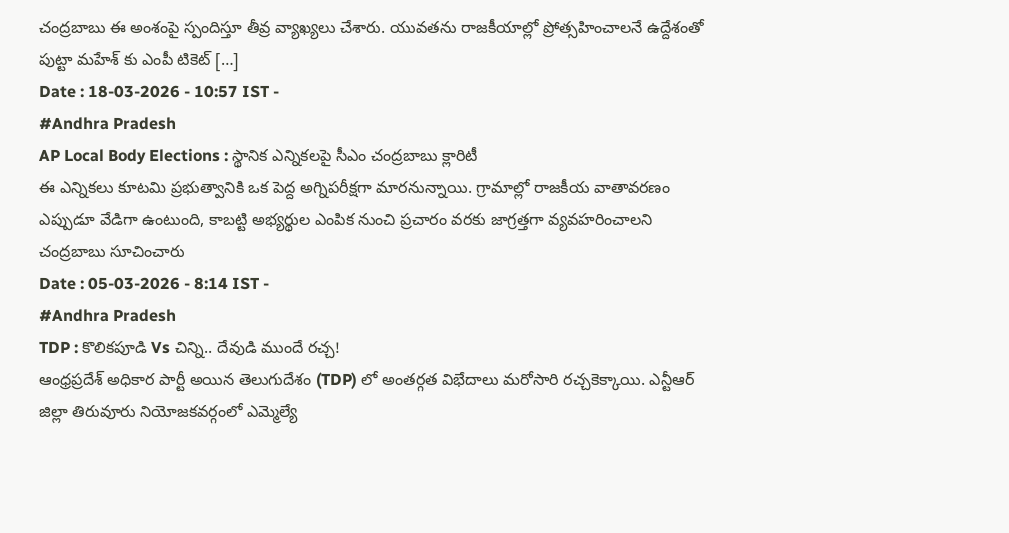చంద్రబాబు ఈ అంశంపై స్పందిస్తూ తీవ్ర వ్యాఖ్యలు చేశారు. యువతను రాజకీయాల్లో ప్రోత్సహించాలనే ఉద్దేశంతో పుట్టా మహేశ్ కు ఎంపీ టికెట్ […]
Date : 18-03-2026 - 10:57 IST -
#Andhra Pradesh
AP Local Body Elections : స్థానిక ఎన్నికలపై సీఎం చంద్రబాబు క్లారిటీ
ఈ ఎన్నికలు కూటమి ప్రభుత్వానికి ఒక పెద్ద అగ్నిపరీక్షగా మారనున్నాయి. గ్రామాల్లో రాజకీయ వాతావరణం ఎప్పుడూ వేడిగా ఉంటుంది, కాబట్టి అభ్యర్థుల ఎంపిక నుంచి ప్రచారం వరకు జాగ్రత్తగా వ్యవహరించాలని చంద్రబాబు సూచించారు
Date : 05-03-2026 - 8:14 IST -
#Andhra Pradesh
TDP : కొలికపూడి Vs చిన్ని.. దేవుడి ముందే రచ్చ!
ఆంధ్రప్రదేశ్ అధికార పార్టీ అయిన తెలుగుదేశం (TDP) లో అంతర్గత విభేదాలు మరోసారి రచ్చకెక్కాయి. ఎన్టీఆర్ జిల్లా తిరువూరు నియోజకవర్గంలో ఎమ్మెల్యే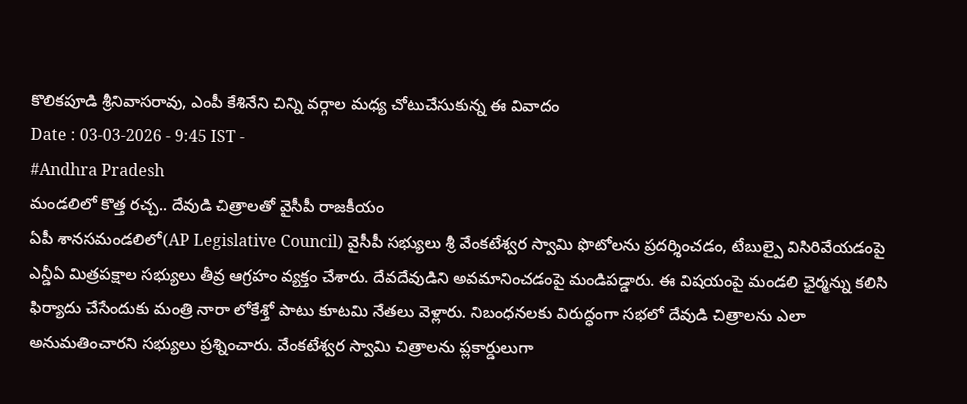కొలికపూడి శ్రీనివాసరావు, ఎంపీ కేశినేని చిన్ని వర్గాల మధ్య చోటుచేసుకున్న ఈ వివాదం
Date : 03-03-2026 - 9:45 IST -
#Andhra Pradesh
మండలిలో కొత్త రచ్చ.. దేవుడి చిత్రాలతో వైసీపీ రాజకీయం
ఏపీ శానసమండలిలో(AP Legislative Council) వైసీపీ సభ్యులు శ్రీ వేంకటేశ్వర స్వామి ఫొటోలను ప్రదర్శించడం, టేబుల్పై విసిరివేయడంపై ఎన్డీఏ మిత్రపక్షాల సభ్యులు తీవ్ర ఆగ్రహం వ్యక్తం చేశారు. దేవదేవుడిని అవమానించడంపై మండిపడ్డారు. ఈ విషయంపై మండలి ఛైర్మన్ను కలిసి ఫిర్యాదు చేసేందుకు మంత్రి నారా లోకేశ్తో పాటు కూటమి నేతలు వెళ్లారు. నిబంధనలకు విరుద్ధంగా సభలో దేవుడి చిత్రాలను ఎలా అనుమతించారని సభ్యులు ప్రశ్నించారు. వేంకటేశ్వర స్వామి చిత్రాలను ప్లకార్డులుగా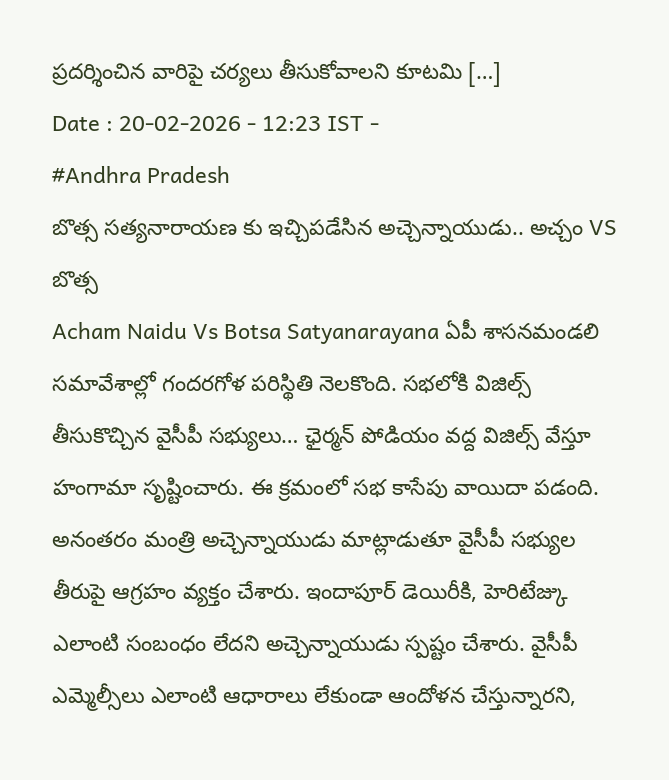ప్రదర్శించిన వారిపై చర్యలు తీసుకోవాలని కూటమి […]
Date : 20-02-2026 - 12:23 IST -
#Andhra Pradesh
బొత్స సత్యనారాయణ కు ఇచ్చిపడేసిన అచ్చెన్నాయుడు.. అచ్చం VS బొత్స
Acham Naidu Vs Botsa Satyanarayana ఏపీ శాసనమండలి సమావేశాల్లో గందరగోళ పరిస్థితి నెలకొంది. సభలోకి విజిల్స్ తీసుకొచ్చిన వైసీపీ సభ్యులు… ఛైర్మన్ పోడియం వద్ద విజిల్స్ వేస్తూ హంగామా సృష్టించారు. ఈ క్రమంలో సభ కాసేపు వాయిదా పడంది. అనంతరం మంత్రి అచ్చెన్నాయుడు మాట్లాడుతూ వైసీపీ సభ్యుల తీరుపై ఆగ్రహం వ్యక్తం చేశారు. ఇందాపూర్ డెయిరీకి, హెరిటేజ్కు ఎలాంటి సంబంధం లేదని అచ్చెన్నాయుడు స్పష్టం చేశారు. వైసీపీ ఎమ్మెల్సీలు ఎలాంటి ఆధారాలు లేకుండా ఆందోళన చేస్తున్నారని,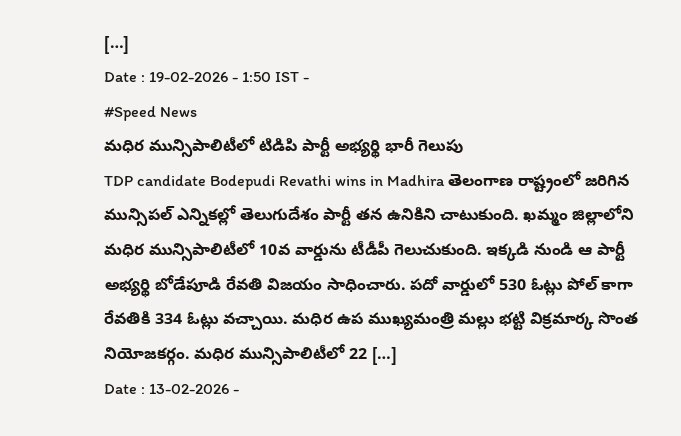[…]
Date : 19-02-2026 - 1:50 IST -
#Speed News
మధిర మున్సిపాలిటీలో టిడిపి పార్టీ అభ్యర్థి భారీ గెలుపు
TDP candidate Bodepudi Revathi wins in Madhira తెలంగాణ రాష్ట్రంలో జరిగిన మున్సిపల్ ఎన్నికల్లో తెలుగుదేశం పార్టీ తన ఉనికిని చాటుకుంది. ఖమ్మం జిల్లాలోని మధిర మున్సిపాలిటీలో 10వ వార్డును టీడీపీ గెలుచుకుంది. ఇక్కడి నుండి ఆ పార్టీ అభ్యర్థి బోడేపూడి రేవతి విజయం సాధించారు. పదో వార్డులో 530 ఓట్లు పోల్ కాగా రేవతికి 334 ఓట్లు వచ్చాయి. మధిర ఉప ముఖ్యమంత్రి మల్లు భట్టి విక్రమార్క సొంత నియోజకర్గం. మధిర మున్సిపాలిటీలో 22 […]
Date : 13-02-2026 -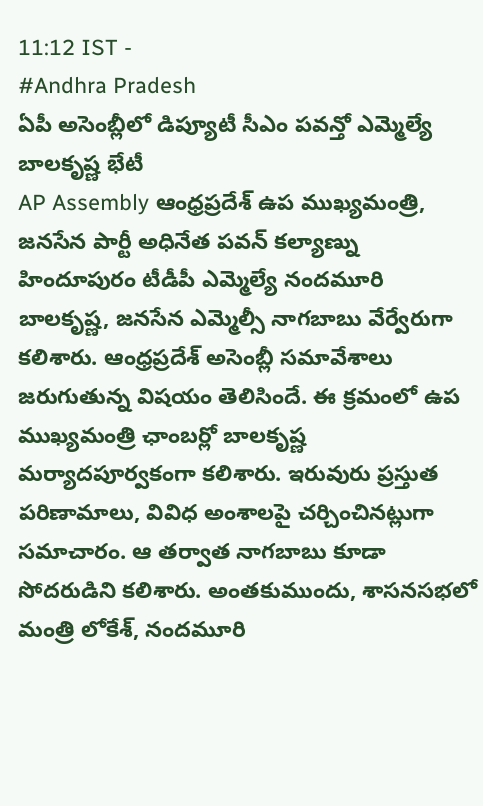11:12 IST -
#Andhra Pradesh
ఏపీ అసెంబ్లీలో డిప్యూటీ సీఎం పవన్తో ఎమ్మెల్యే బాలకృష్ణ భేటీ
AP Assembly ఆంధ్రప్రదేశ్ ఉప ముఖ్యమంత్రి, జనసేన పార్టీ అధినేత పవన్ కల్యాణ్ను హిందూపురం టీడీపీ ఎమ్మెల్యే నందమూరి బాలకృష్ణ, జనసేన ఎమ్మెల్సీ నాగబాబు వేర్వేరుగా కలిశారు. ఆంధ్రప్రదేశ్ అసెంబ్లీ సమావేశాలు జరుగుతున్న విషయం తెలిసిందే. ఈ క్రమంలో ఉప ముఖ్యమంత్రి ఛాంబర్లో బాలకృష్ణ మర్యాదపూర్వకంగా కలిశారు. ఇరువురు ప్రస్తుత పరిణామాలు, వివిధ అంశాలపై చర్చించినట్లుగా సమాచారం. ఆ తర్వాత నాగబాబు కూడా సోదరుడిని కలిశారు. అంతకుముందు, శాసనసభలో మంత్రి లోకేశ్, నందమూరి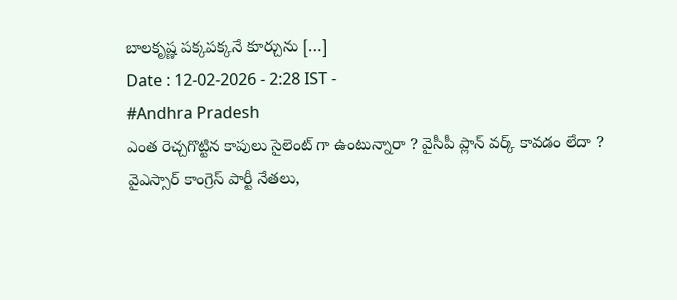బాలకృష్ణ పక్కపక్కనే కూర్చును […]
Date : 12-02-2026 - 2:28 IST -
#Andhra Pradesh
ఎంత రెచ్చగొట్టిన కాపులు సైలెంట్ గా ఉంటున్నారా ? వైసీపీ ప్లాన్ వర్క్ కావడం లేదా ?
వైఎస్సార్ కాంగ్రెస్ పార్టీ నేతలు,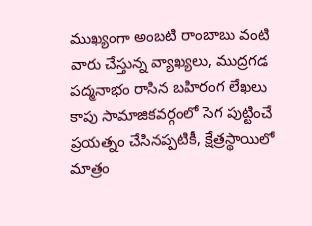ముఖ్యంగా అంబటి రాంబాబు వంటి వారు చేస్తున్న వ్యాఖ్యలు, ముద్రగడ పద్మనాభం రాసిన బహిరంగ లేఖలు కాపు సామాజికవర్గంలో సెగ పుట్టించే ప్రయత్నం చేసినప్పటికీ, క్షేత్రస్థాయిలో మాత్రం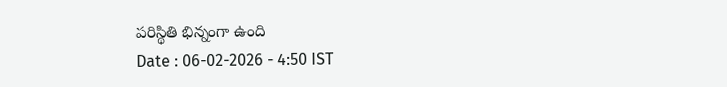పరిస్థితి భిన్నంగా ఉంది
Date : 06-02-2026 - 4:50 IST